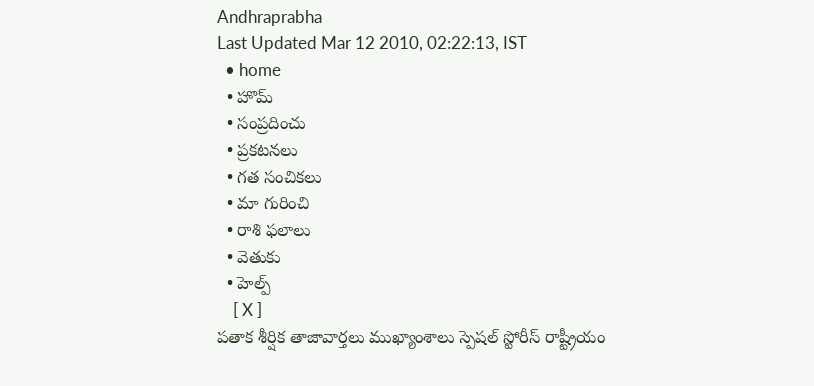Andhraprabha
Last Updated Mar 12 2010, 02:22:13, IST
  • home
  • హొమ్
  • సంప్రదించు
  • ప్రకటనలు
  • గత సంచికలు
  • మా గురించి
  • రాశి ఫలాలు
  • వెతుకు
  • హెల్ప్
    [ X ]
పతాక శీర్షిక తాజావార్తలు ముఖ్యాంశాలు స్పెషల్ స్టోరీస్ రాష్ట్రీయం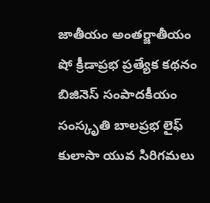జాతీయం అంతర్జాతీయం షో క్రీడాప్రభ ప్రత్యేక కథనం బిజినెస్ సంపాదకీయం సంస్కృతి బాలప్రభ లైఫ్ కులాసా యువ సిరిగమలు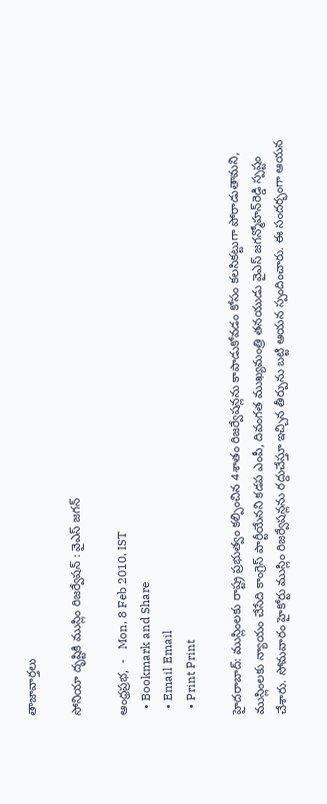తాజావార్తలు

సోనియా దృష్టికి ముస్లిం రిజర్వేషన్ : వైఎస్‌ జగన్‌

ఆంధ్రప్రభ,  -   Mon, 8 Feb 2010, IST
  • Bookmark and Share
  • Email Email
  • Print Print

హైదరాబాద్‌: ముస్లింలకు రాష్ట్ర ప్రభుత్వం కల్పించిన 4శాతం రిజర్వేషన్లను కాపాడుకోవడం కోసం కలసికట్టుగా పోరాడుతామని, ముస్లింలకు న్యాయం చేసేది కాంగ్రెస్‌ పార్టీయేనని కడప ఎంపీ, దివంగత ముఖ్యమంత్రి తనయుడు వైఎస్‌ జగన్మోహన్‌రెడ్డి స్పష్టం చేశారు. సోమవారం హైకోర్టు ముస్లిం రిజర్వేషన్లను రద్దుచేస్తూ ఇచ్చిన తీర్పును బట్టి ఆయన స్పందించారు. ఈ సందర్భంగా ఆయన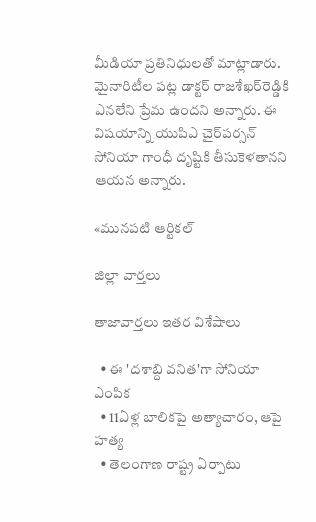మీడియా ప్రతినిధులతో మాట్లాడారు. మైనారిటీల పట్ల డాక్టర్‌ రాజశేఖర్‌రెడ్డికి ఎనలేని ప్రేమ ఉందని అన్నారు. ఈ విషయాన్ని యుపిఎ చైర్‌పర్సన్‌ సోనియా గాంధీ దృష్టికి తీసుకెళతానని ఆయన అన్నారు.

«మునపటి ఆర్టికల్

జిల్లా వార్తలు

తాజావార్తలు ఇతర విశేషాలు

  • ఈ 'దశాబ్ది వనిత'గా సోనియా ఎంపిక
  • 11ఏళ్ల బాలికపై అత్యాచారం, ఆపై హత్య
  • తెలంగాణ రాష్ట్ర ఏర్పాటు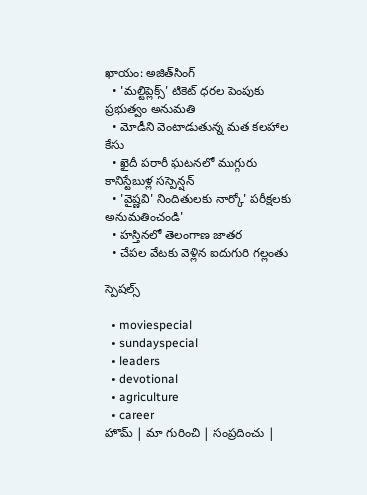ఖాయం: అజిత్‌సింగ్‌
  • 'మల్టిప్లెక్స్‌' టికెట్‌ ధరల పెంపుకు ప్రభుత్వం అనుమతి
  • మోడీని వెంటాడుతున్న మత కలహాల కేసు
  • ఖైదీ పరారీ ఘటనలో ముగ్గురు కానిస్టేబుళ్ల సస్పెన్షన్‌
  • 'వైష్ణవి' నిందితులకు నార్కో' పరీక్షలకు అనుమతించండి'
  • హస్తినలో తెలంగాణ జాతర
  • చేపల వేటకు వెళ్లిన ఐదుగురి గల్లంతు

స్పెషల్స్

  • moviespecial
  • sundayspecial
  • leaders
  • devotional
  • agriculture
  • career
హొమ్ | మా గురించి | సంప్రదించు |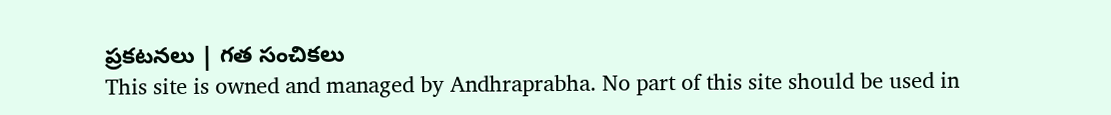ప్రకటనలు | గత సంచికలు
This site is owned and managed by Andhraprabha. No part of this site should be used in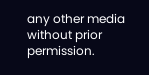any other media without prior permission.